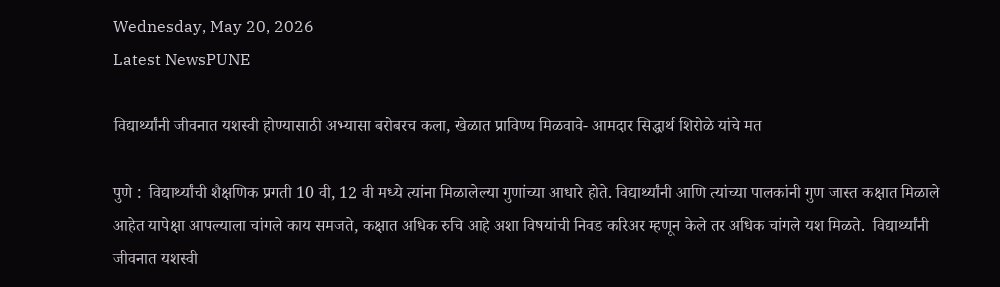Wednesday, May 20, 2026
Latest NewsPUNE

विद्यार्थ्यांनी जीवनात यशस्वी होण्यासाठी अभ्यासा बरोबरच कला, खेळात प्राविण्य मिळवावे- आमदार सिद्धार्थ शिरोळे यांचे मत

पुणे :  विद्यार्थ्यांची शैक्षणिक प्रगती 10 वी, 12 वी मध्ये त्यांना मिळालेल्या गुणांच्या आधारे होते. विद्यार्थ्यांनी आणि त्यांच्या पालकांनी गुण जास्त कक्षात मिळाले आहेत यापेक्षा आपल्याला चांगले काय समजते, कक्षात अधिक रुचि आहे अशा विषयांची निवड करिअर म्हणून केले तर अधिक चांगले यश मिळते.  विद्यार्थ्यांनी जीवनात यशस्वी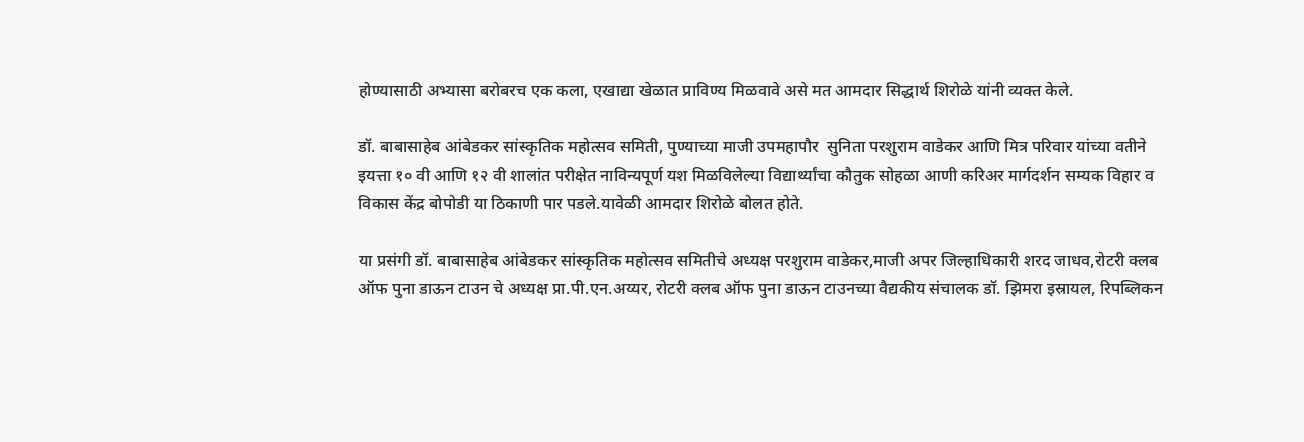होण्यासाठी अभ्यासा बरोबरच एक कला, एखाद्या खेळात प्राविण्य मिळवावे असे मत आमदार सिद्धार्थ शिरोळे यांनी व्यक्त केले.

डॉ. बाबासाहेब आंबेडकर सांस्कृतिक महोत्सव समिती, पुण्याच्या माजी उपमहापौर  सुनिता परशुराम वाडेकर आणि मित्र परिवार यांच्या वतीने इयत्ता १० वी आणि १२ वी शालांत परीक्षेत नाविन्यपूर्ण यश मिळविलेल्या विद्यार्थ्यांचा कौतुक सोहळा आणी करिअर मार्गदर्शन सम्यक विहार व विकास केंद्र बोपोडी या ठिकाणी पार पडले.यावेळी आमदार शिरोळे बोलत होते.

या प्रसंगी डॉ. बाबासाहेब आंबेडकर सांस्कृतिक महोत्सव समितीचे अध्यक्ष परशुराम वाडेकर,माजी अपर जिल्हाधिकारी शरद जाधव,रोटरी क्लब ऑफ पुना डाऊन टाउन चे अध्यक्ष प्रा.पी.एन.अय्यर, रोटरी क्लब ऑफ पुना डाऊन टाउनच्या वैद्यकीय संचालक डॉ. झिमरा इस्रायल, रिपब्लिकन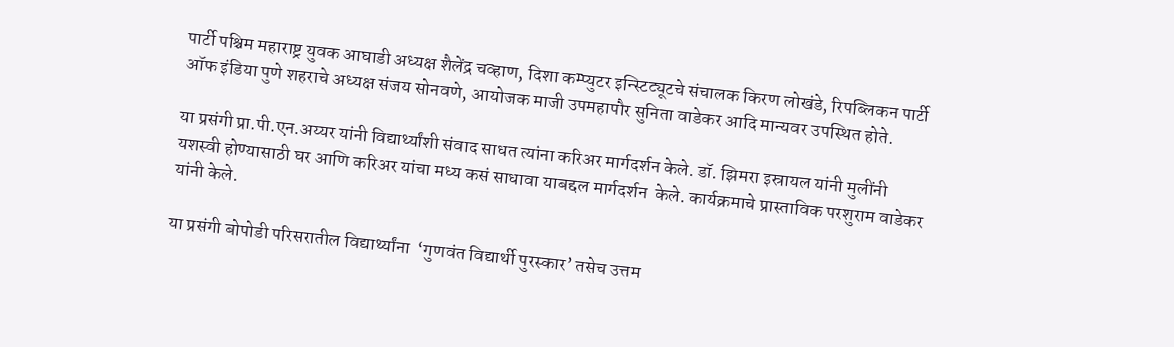पार्टी पश्चिम महाराष्ट्र युवक आघाडी अध्यक्ष शैलेंद्र चव्हाण, दिशा कम्प्युटर इन्स्टिट्यूटचे संचालक किरण लोखंडे, रिपब्लिकन पार्टी ऑफ इंडिया पुणे शहराचे अध्यक्ष संजय सोनवणे, आयोजक माजी उपमहापौर सुनिता वाडेकर आदि मान्यवर उपस्थित होते.

या प्रसंगी प्रा.पी.एन.अय्यर यांनी विद्यार्थ्यांशी संवाद साधत त्यांना करिअर मार्गदर्शन केले. डॉ. झिमरा इस्रायल यांनी मुलींनी यशस्वी होण्यासाठी घर आणि करिअर यांचा मध्य कसं साधावा याबद्दल मार्गदर्शन  केले. कार्यक्रमाचे प्रास्ताविक परशुराम वाडेकर यांनी केले.

या प्रसंगी बोपोडी परिसरातील विद्यार्थ्यांना  ‘गुणवंत विद्यार्थी पुरस्कार’ तसेच उत्तम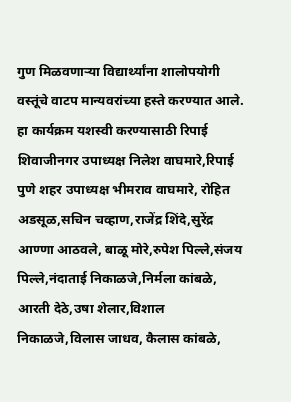गुण मिळवणाऱ्या विद्यार्थ्यांना शालोपयोगी वस्तूंचे वाटप मान्यवरांच्या हस्ते करण्यात आले. हा कार्यक्रम यशस्वी करण्यासाठी रिपाई शिवाजीनगर उपाध्यक्ष निलेश वाघमारे,रिपाई पुणे शहर उपाध्यक्ष भीमराव वाघमारे, रोहित अडसूळ,सचिन चव्हाण,राजेंद्र शिंदे,सुरेंद्र आण्णा आठवले, बाळू मोरे,रुपेश पिल्ले,संजय पिल्ले,नंदाताई निकाळजे,निर्मला कांबळे, आरती देठे,उषा शेलार,विशाल निकाळजे,विलास जाधव, कैलास कांबळे,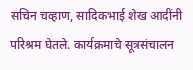सचिन चव्हाण, सादिकभाई शेख आदींनी परिश्रम घेतले. कार्यक्रमाचे सूत्रसंचालन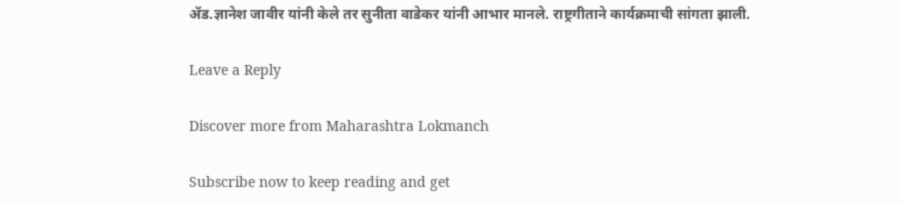ॲड.ज्ञानेश जावीर यांनी केले तर सुनीता वाडेकर यांनी आभार मानले. राष्ट्रगीताने कार्यक्रमाची सांगता झाली.

Leave a Reply

Discover more from Maharashtra Lokmanch

Subscribe now to keep reading and get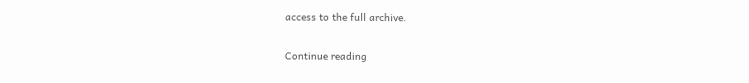access to the full archive.

Continue reading